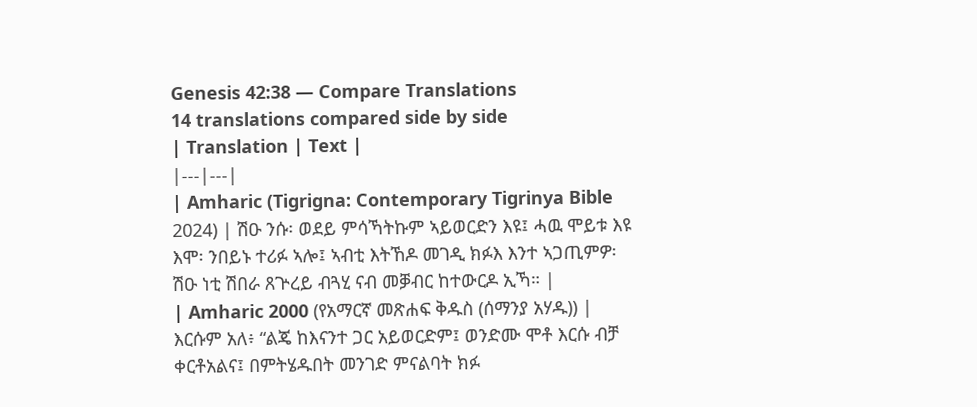Genesis 42:38 — Compare Translations
14 translations compared side by side
| Translation | Text |
|---|---|
| Amharic (Tigrigna: Contemporary Tigrinya Bible 2024) | ሽዑ ንሱ፡ ወደይ ምሳኻትኩም ኣይወርድን እዩ፤ ሓዉ ሞይቱ እዩ እሞ፡ ንበይኑ ተሪፉ ኣሎ፤ ኣብቲ እትኸዶ መገዲ ክፉእ እንተ ኣጋጢምዎ፡ ሽዑ ነቲ ሽበራ ጸጕረይ ብጓሂ ናብ መቓብር ከተውርዶ ኢኻ። |
| Amharic 2000 (የአማርኛ መጽሐፍ ቅዱስ (ሰማንያ አሃዱ)) | እርሱም አለ፥ “ልጄ ከእናንተ ጋር አይወርድም፤ ወንድሙ ሞቶ እርሱ ብቻ ቀርቶአልና፤ በምትሄዱበት መንገድ ምናልባት ክፉ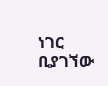ነገር ቢያገኘው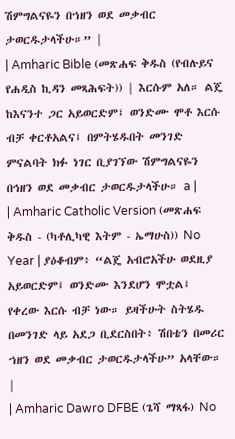ሽምግልናዬን በኀዘን ወደ መቃብር ታወርዱታላችሁ።” |
| Amharic Bible (መጽሐፍ ቅዱስ (የብሉይና የሐዲስ ኪዳን መጻሕፍት)) | እርሱም አለ። ልጄ ከእናንተ ጋር አይወርድም፤ ወንድሙ ሞቶ እርሱ ብቻ ቀርቶአልና፤ በምትሄዱበት መንገድ ምናልባት ክፉ ነገር ቢያገኘው ሽምግልናዬን በኅዘን ወደ መቃብር ታወርዱታላችሁ። a |
| Amharic Catholic Version (መጽሐፍ ቅዱስ - (ካቶሊካዊ እትም - ኤማሁስ)) No Year | ያዕቆብም፥ “ልጄ አብሮአችሁ ወደዚያ አይወርድም፤ ወንድሙ እንደሆን ሞቷል፤ የቀረው እርሱ ብቻ ነው። ይዛችሁት ስትሄዱ በመንገድ ላይ አደጋ ቢደርስበት፥ ሽበቴን በመሪር ኀዘን ወደ መቃብር ታወርዱታላችሁ” አላቸው። |
| Amharic Dawro DFBE (ጌሻ ማጻፋ) No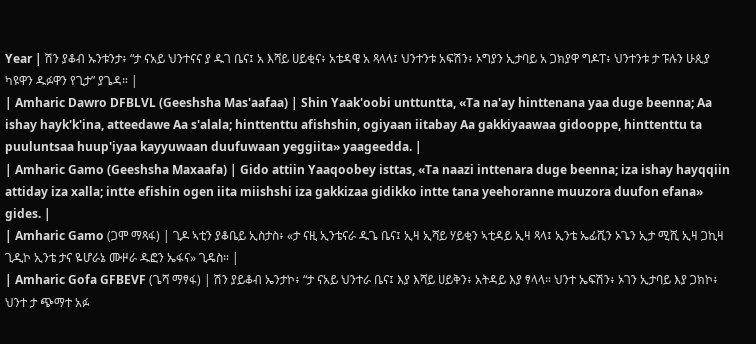Year | ሽን ያቆብ ኡንቱንታ፥ “ታ ናአይ ህንተናና ያ ዱገ ቤና፤ አ እሻይ ሀይቂና፥ አቴዳዌ አ ጻላላ፤ ህንተንቱ አፍሽን፥ ኦግያን ኢታባይ አ ጋክያዋ ግዶፐ፥ ህንተንቱ ታ ፑሉን ሁጲያ ካዩዋን ዱፉዋን የጊታ” ያጌዳ። |
| Amharic Dawro DFBLVL (Geeshsha Mas'aafaa) | Shin Yaak'oobi unttuntta, «Ta na'ay hinttenana yaa duge beenna; Aa ishay hayk'k'ina, atteedawe Aa s'alala; hinttenttu afishshin, ogiyaan iitabay Aa gakkiyaawaa gidooppe, hinttenttu ta puuluntsaa huup'iyaa kayyuwaan duufuwaan yeggiita» yaageedda. |
| Amharic Gamo (Geeshsha Maxaafa) | Gido attiin Yaaqoobey isttas, «Ta naazi inttenara duge beenna; iza ishay hayqqiin attiday iza xalla; intte efishin ogen iita miishshi iza gakkizaa gidikko intte tana yeehoranne muuzora duufon efana» gides. |
| Amharic Gamo (ጋሞ ማጻፋ) | ጊዶ ኣቲን ያቆቤይ ኢስታስ፥ «ታ ናዚ ኢንቴናራ ዱጌ ቤና፤ ኢዛ ኢሻይ ሃይቂን ኣቲዳይ ኢዛ ጻላ፤ ኢንቴ ኤፊሺን ኦጌን ኢታ ሚሺ ኢዛ ጋኪዛ ጊዲኮ ኢንቴ ታና ዬሆራኔ ሙዞራ ዱፎን ኤፋና» ጊዴስ። |
| Amharic Gofa GFBEVF (ጌሻ ማፃፋ) | ሽን ያይቆብ ኤንታኮ፥ “ታ ናአይ ህንተራ ቤና፤ እያ እሻይ ሀይቅን፥ አትዳይ እያ ፃላላ። ህንተ ኤፍሽን፥ ኦገን ኢታባይ እያ ጋክኮ፥ ህንተ ታ ጭማተ አፉ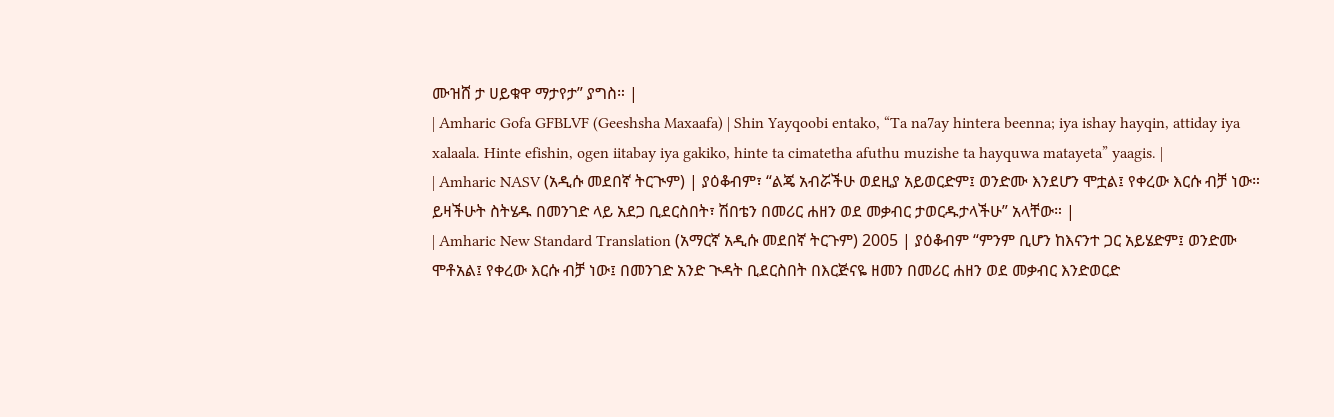ሙዝሸ ታ ሀይቁዋ ማታየታ” ያግስ። |
| Amharic Gofa GFBLVF (Geeshsha Maxaafa) | Shin Yayqoobi entako, “Ta na7ay hintera beenna; iya ishay hayqin, attiday iya xalaala. Hinte efishin, ogen iitabay iya gakiko, hinte ta cimatetha afuthu muzishe ta hayquwa matayeta” yaagis. |
| Amharic NASV (አዲሱ መደበኛ ትርጒም) | ያዕቆብም፣ “ልጄ አብሯችሁ ወደዚያ አይወርድም፤ ወንድሙ እንደሆን ሞቷል፤ የቀረው እርሱ ብቻ ነው። ይዛችሁት ስትሄዱ በመንገድ ላይ አደጋ ቢደርስበት፣ ሽበቴን በመሪር ሐዘን ወደ መቃብር ታወርዱታላችሁ” አላቸው። |
| Amharic New Standard Translation (አማርኛ አዲሱ መደበኛ ትርጉም) 2005 | ያዕቆብም “ምንም ቢሆን ከእናንተ ጋር አይሄድም፤ ወንድሙ ሞቶአል፤ የቀረው እርሱ ብቻ ነው፤ በመንገድ አንድ ጒዳት ቢደርስበት በእርጅናዬ ዘመን በመሪር ሐዘን ወደ መቃብር እንድወርድ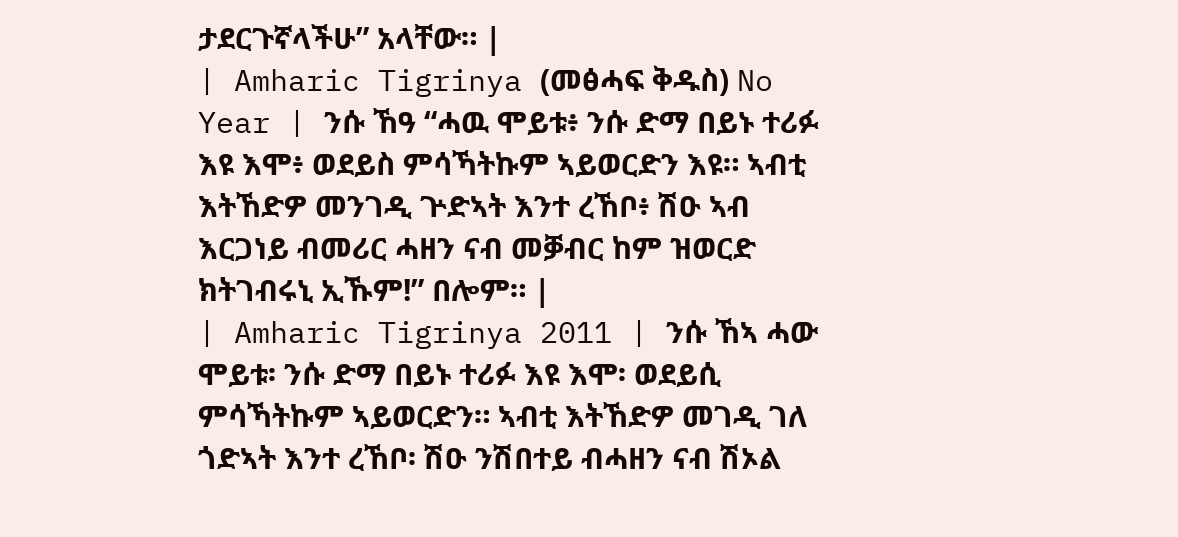ታደርጉኛላችሁ” አላቸው። |
| Amharic Tigrinya (መፅሓፍ ቅዱስ) No Year | ንሱ ኸዓ “ሓዉ ሞይቱ፥ ንሱ ድማ በይኑ ተሪፉ እዩ እሞ፥ ወደይስ ምሳኻትኩም ኣይወርድን እዩ። ኣብቲ እትኸድዎ መንገዲ ጕድኣት እንተ ረኸቦ፥ ሽዑ ኣብ እርጋነይ ብመሪር ሓዘን ናብ መቓብር ከም ዝወርድ ክትገብሩኒ ኢኹም!” በሎም። |
| Amharic Tigrinya 2011 | ንሱ ኸኣ ሓው ሞይቱ፡ ንሱ ድማ በይኑ ተሪፉ እዩ እሞ፡ ወደይሲ ምሳኻትኩም ኣይወርድን። ኣብቲ እትኸድዎ መገዲ ገለ ጎድኣት እንተ ረኸቦ፡ ሽዑ ንሽበተይ ብሓዘን ናብ ሽኦል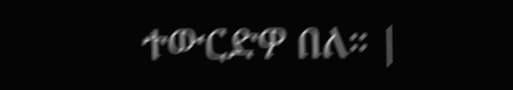ተውርድዎ በለ። |